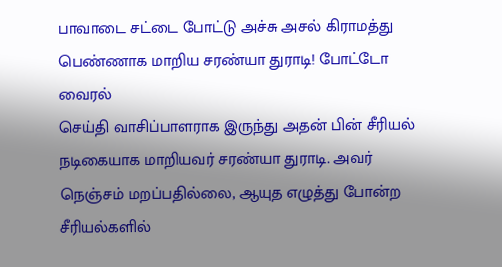பாவாடை சட்டை போட்டு அச்சு அசல் கிராமத்து பெண்ணாக மாறிய சரண்யா துராடி! போட்டோ வைரல்
செய்தி வாசிப்பாளராக இருந்து அதன் பின் சீரியல் நடிகையாக மாறியவர் சரண்யா துராடி. அவர் நெஞ்சம் மறப்பதில்லை, ஆயுத எழுத்து போன்ற சீரியல்களில்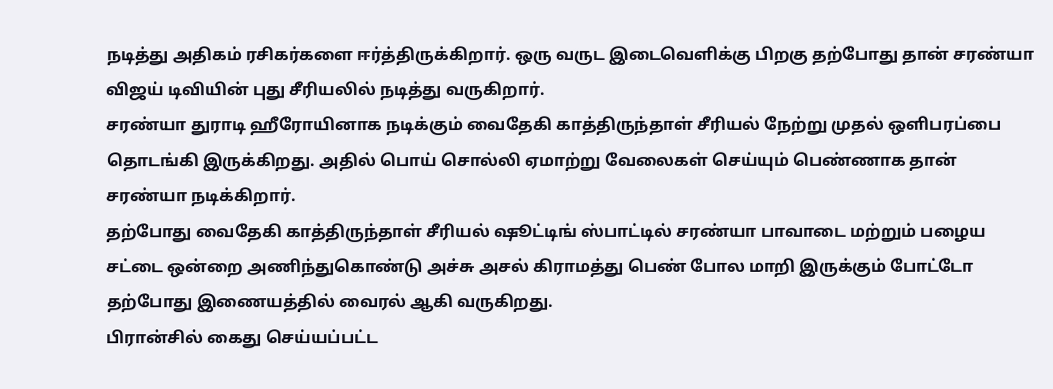நடித்து அதிகம் ரசிகர்களை ஈர்த்திருக்கிறார். ஒரு வருட இடைவெளிக்கு பிறகு தற்போது தான் சரண்யா விஜய் டிவியின் புது சீரியலில் நடித்து வருகிறார்.
சரண்யா துராடி ஹீரோயினாக நடிக்கும் வைதேகி காத்திருந்தாள் சீரியல் நேற்று முதல் ஒளிபரப்பை தொடங்கி இருக்கிறது. அதில் பொய் சொல்லி ஏமாற்று வேலைகள் செய்யும் பெண்ணாக தான் சரண்யா நடிக்கிறார்.
தற்போது வைதேகி காத்திருந்தாள் சீரியல் ஷூட்டிங் ஸ்பாட்டில் சரண்யா பாவாடை மற்றும் பழைய சட்டை ஒன்றை அணிந்துகொண்டு அச்சு அசல் கிராமத்து பெண் போல மாறி இருக்கும் போட்டோ தற்போது இணையத்தில் வைரல் ஆகி வருகிறது.
பிரான்சில் கைது செய்யப்பட்ட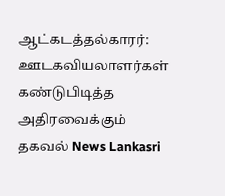ஆட்கடத்தல்காரர்: ஊடகவியலாளர்கள் கண்டுபிடித்த அதிரவைக்கும் தகவல் News Lankasri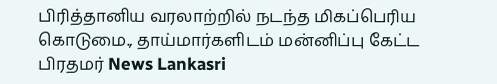பிரித்தானிய வரலாற்றில் நடந்த மிகப்பெரிய கொடுமை., தாய்மார்களிடம் மன்னிப்பு கேட்ட பிரதமர் News Lankasri